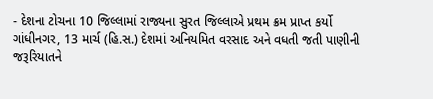- દેશના ટોચના 10 જિલ્લામાં રાજ્યના સુરત જિલ્લાએ પ્રથમ ક્રમ પ્રાપ્ત કર્યો
ગાંધીનગર, 13 માર્ચ (હિ.સ.) દેશમાં અનિયમિત વરસાદ અને વધતી જતી પાણીની જરૂરિયાતને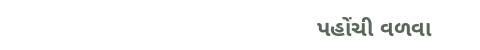પહોંચી વળવા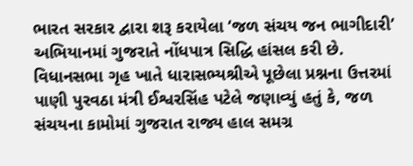ભારત સરકાર દ્વારા શરૂ કરાયેલા ‘જળ સંચય જન ભાગીદારી’ અભિયાનમાં ગુજરાતે નોંધપાત્ર સિદ્ધિ હાંસલ કરી છે. વિધાનસભા ગૃહ ખાતે ધારાસભ્યશ્રીએ પૂછેલા પ્રશ્નના ઉત્તરમાં પાણી પુરવઠા મંત્રી ઈશ્વરસિંહ પટેલે જણાવ્યું હતું કે, જળ સંચયના કામોમાં ગુજરાત રાજ્ય હાલ સમગ્ર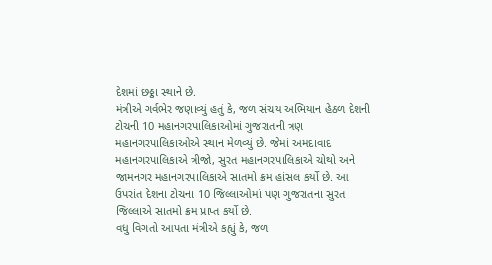દેશમાં છઠ્ઠા સ્થાને છે.
મંત્રીએ ગર્વભેર જણાવ્યું હતું કે, જળ સંચય અભિયાન હેઠળ દેશની ટોચની 10 મહાનગરપાલિકાઓમાં ગુજરાતની ત્રણ મહાનગરપાલિકાઓએ સ્થાન મેળવ્યું છે. જેમાં અમદાવાદ મહાનગરપાલિકાએ ત્રીજો, સુરત મહાનગરપાલિકાએ ચોથો અને જામનગર મહાનગરપાલિકાએ સાતમો ક્રમ હાંસલ કર્યો છે. આ ઉપરાંત દેશના ટોચના 10 જિલ્લાઓમાં પણ ગુજરાતના સુરત જિલ્લાએ સાતમો ક્રમ પ્રાપ્ત કર્યો છે.
વધુ વિગતો આપતા મંત્રીએ કહ્યું કે, જળ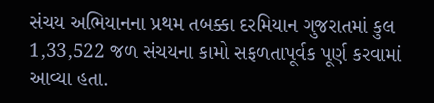સંચય અભિયાનના પ્રથમ તબક્કા દરમિયાન ગુજરાતમાં કુલ 1,33,522 જળ સંચયના કામો સફળતાપૂર્વક પૂર્ણ કરવામાં આવ્યા હતા.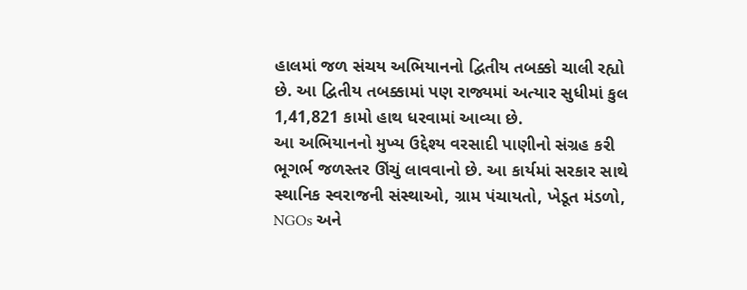હાલમાં જળ સંચય અભિયાનનો દ્વિતીય તબક્કો ચાલી રહ્યો છે. આ દ્વિતીય તબક્કામાં પણ રાજ્યમાં અત્યાર સુધીમાં કુલ 1,41,821 કામો હાથ ધરવામાં આવ્યા છે.
આ અભિયાનનો મુખ્ય ઉદ્દેશ્ય વરસાદી પાણીનો સંગ્રહ કરી ભૂગર્ભ જળસ્તર ઊંચું લાવવાનો છે. આ કાર્યમાં સરકાર સાથે સ્થાનિક સ્વરાજની સંસ્થાઓ, ગ્રામ પંચાયતો, ખેડૂત મંડળો, NGOs અને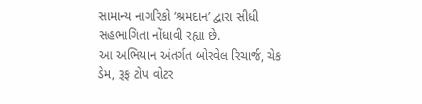સામાન્ય નાગરિકો ‘શ્રમદાન’ દ્વારા સીધી સહભાગિતા નોંધાવી રહ્યા છે.
આ અભિયાન અંતર્ગત બોરવેલ રિચાર્જ, ચેક ડેમ, રૂફ ટોપ વોટર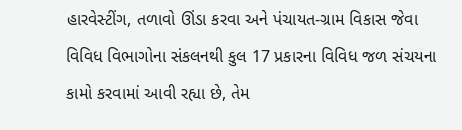હારવેસ્ટીંગ, તળાવો ઊંડા કરવા અને પંચાયત-ગ્રામ વિકાસ જેવા વિવિધ વિભાગોના સંકલનથી કુલ 17 પ્રકારના વિવિધ જળ સંચયના કામો કરવામાં આવી રહ્યા છે, તેમ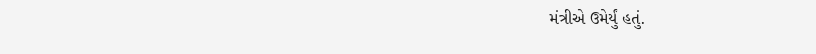મંત્રીએ ઉમેર્યું હતું.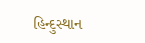હિન્દુસ્થાન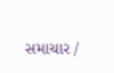સમાચાર /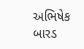અભિષેક બારડ